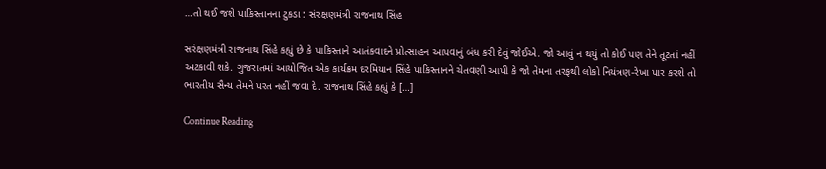…તો થઈ જશે પાકિસ્તાનના ટુકડા : સંરક્ષણમંત્રી રાજનાથ સિંહ

સરંક્ષણમંત્રી રાજનાથ સિંહે કહ્યું છે કે પાકિસ્તાને આતંકવાદને પ્રોત્સાહન આપવાનું બંધ કરી દેવું જોઈએ. જો આવું ન થયું તો કોઈ પણ તેને તૂટતાં નહીં અટકાવી શકે. ગુજરાતમાં આયોજિત એક કાર્યક્રમ દરમિયાન સિંહે પાકિસ્તાનને ચેતવણી આપી કે જો તેમના તરફથી લોકો નિયંત્રણ-રેખા પાર કરશે તો ભારતીય સૈન્ય તેમને પરત નહીં જવા દે. રાજનાથ સિંહે કહ્યું કે […]

Continue Reading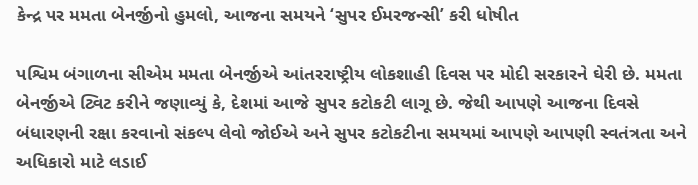કેન્દ્ર પર મમતા બેનર્જીનો હુમલો, આજના સમયને ‘સુપર ઈમરજન્સી’ કરી ધોષીત

પશ્વિમ બંગાળના સીએમ મમતા બેનર્જીએ આંતરરાષ્ટ્રીય લોકશાહી દિવસ પર મોદી સરકારને ઘેરી છે. મમતા બેનર્જીએ ટ્વિટ કરીને જણાવ્યું કે, દેશમાં આજે સુપર કટોકટી લાગૂ છે. જેથી આપણે આજના દિવસે બંધારણની રક્ષા કરવાનો સંકલ્પ લેવો જોઈએ અને સુપર કટોકટીના સમયમાં આપણે આપણી સ્વતંત્રતા અને અધિકારો માટે લડાઈ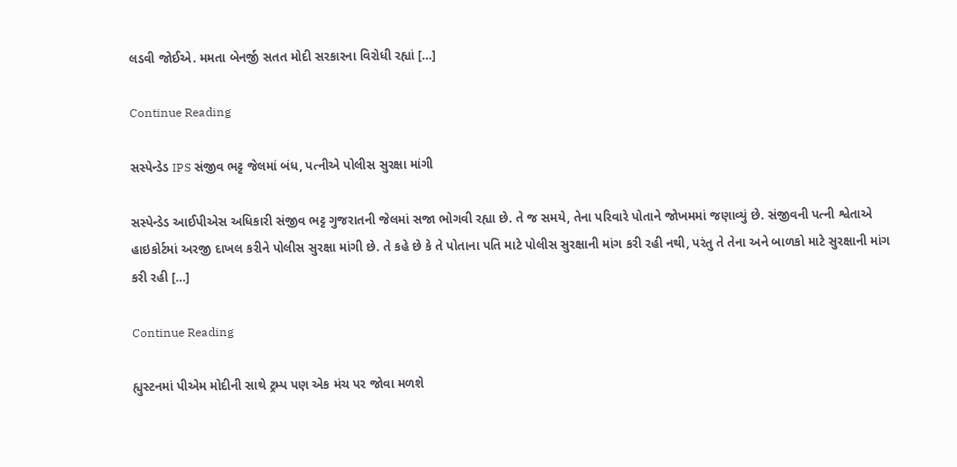લડવી જોઈએ. મમતા બેનર્જી સતત મોદી સરકારના વિરોધી રહ્યાં […]

Continue Reading

સસ્પેન્ડેડ IPS સંજીવ ભટ્ટ જેલમાં બંધ, પત્નીએ પોલીસ સુરક્ષા માંગી

સસ્પેન્ડેડ આઈપીએસ અધિકારી સંજીવ ભટ્ટ ગુજરાતની જેલમાં સજા ભોગવી રહ્યા છે. તે જ સમયે, તેના પરિવારે પોતાને જોખમમાં જણાવ્યું છે. સંજીવની પત્ની શ્વેતાએ હાઇકોર્ટમાં અરજી દાખલ કરીને પોલીસ સુરક્ષા માંગી છે. તે કહે છે કે તે પોતાના પતિ માટે પોલીસ સુરક્ષાની માંગ કરી રહી નથી, પરંતુ તે તેના અને બાળકો માટે સુરક્ષાની માંગ કરી રહી […]

Continue Reading

હ્યુસ્ટનમાં પીએમ મોદીની સાથે ટ્રમ્પ પણ એક મંચ પર જોવા મળશે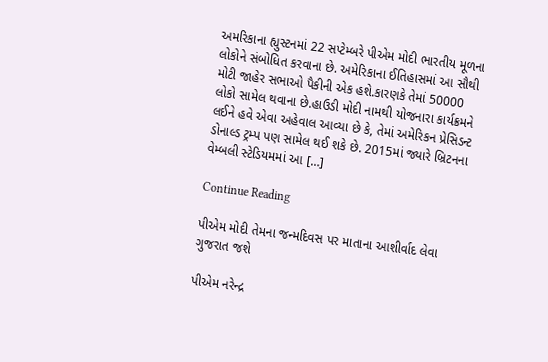અમરિકાના હ્યુસ્ટનમાં 22 સપ્ટેમ્બરે પીએમ મોદી ભારતીય મૂળના લોકોને સંબોધિત કરવાના છે. અમેરિકાના ઈતિહાસમાં આ સૌથી મોટી જાહેર સભાઓ પૈકીની એક હશે.કારણકે તેમાં 50000 લોકો સામેલ થવાના છે.હાઉડી મોદી નામથી યોજનારા કાર્યક્રમને લઈને હવે એવા અહેવાલ આવ્યા છે કે, તેમાં અમેરિકન પ્રેસિડન્ટ ડોનાલ્ડ ટ્રમ્પ પણ સામેલ થઈ શકે છે. 2015માં જ્યારે બ્રિટનના વેમ્બલી સ્ટેડિયમમાં આ […]

Continue Reading

પીએમ મોદી તેમના જન્મદિવસ પર માતાના આશીર્વાદ લેવા ગુજરાત જશે

પીએમ નરેન્દ્ર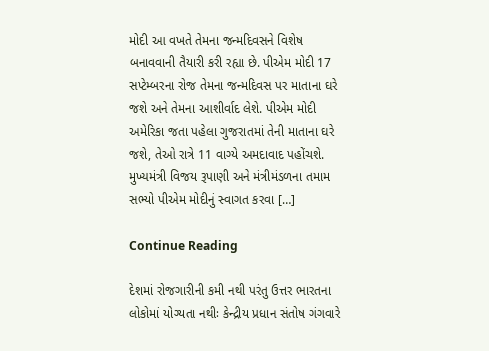મોદી આ વખતે તેમના જન્મદિવસને વિશેષ બનાવવાની તૈયારી કરી રહ્યા છે. પીએમ મોદી 17 સપ્ટેમ્બરના રોજ તેમના જન્મદિવસ પર માતાના ઘરે જશે અને તેમના આશીર્વાદ લેશે. પીએમ મોદી અમેરિકા જતા પહેલા ગુજરાતમાં તેની માતાના ઘરે જશે, તેઓ રાત્રે 11 વાગ્યે અમદાવાદ પહોંચશે. મુખ્યમંત્રી વિજય રૂપાણી અને મંત્રીમંડળના તમામ સભ્યો પીએમ મોદીનું સ્વાગત કરવા […]

Continue Reading

દેશમાં રોજગારીની કમી નથી પરંતુ ઉત્તર ભારતના લોકોમાં યોગ્યતા નથીઃ કેન્દ્રીય પ્રધાન સંતોષ ગંગવારે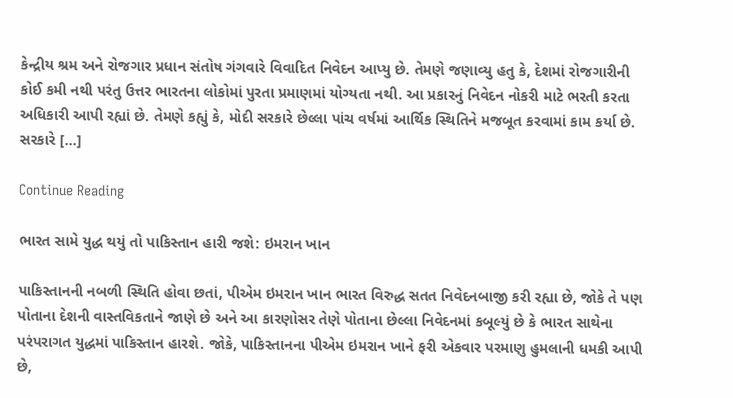કેન્દ્રીય શ્રમ અને રોજગાર પ્રધાન સંતોષ ગંગવારે વિવાદિત નિવેદન આપ્યુ છે. તેમણે જણાવ્યુ હતુ કે, દેશમાં રોજગારીની કોઈ કમી નથી પરંતુ ઉત્તર ભારતના લોકોમાં પુરતા પ્રમાણમાં યોગ્યતા નથી. આ પ્રકારનું નિવેદન નોકરી માટે ભરતી કરતા અધિકારી આપી રહ્યાં છે. તેમણે કહ્યું કે, મોદી સરકારે છેલ્લા પાંચ વર્ષમાં આર્થિક સ્થિતિને મજબૂત કરવામાં કામ કર્યા છે. સરકારે […]

Continue Reading

ભારત સામે યુદ્ધ થયું તો પાકિસ્તાન હારી જશે: ઇમરાન ખાન

પાકિસ્તાનની નબળી સ્થિતિ હોવા છતાં, પીએમ ઇમરાન ખાન ભારત વિરુદ્ધ સતત નિવેદનબાજી કરી રહ્યા છે, જોકે તે પણ પોતાના દેશની વાસ્તવિકતાને જાણે છે અને આ કારણોસર તેણે પોતાના છેલ્લા નિવેદનમાં કબૂલ્યું છે કે ભારત સાથેના પરંપરાગત યુદ્ધમાં પાકિસ્તાન હારશે. જોકે, પાકિસ્તાનના પીએમ ઇમરાન ખાને ફરી એકવાર પરમાણુ હુમલાની ધમકી આપી છે,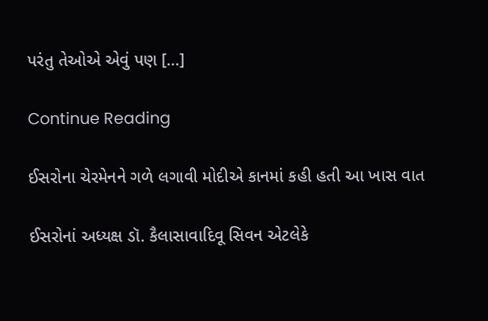પરંતુ તેઓએ એવું પણ […]

Continue Reading

ઈસરોના ચેરમેનને ગળે લગાવી મોદીએ કાનમાં કહી હતી આ ખાસ વાત

ઈસરોનાં અધ્યક્ષ ડૉ. કૈલાસાવાદિવૂ સિવન એટલેકે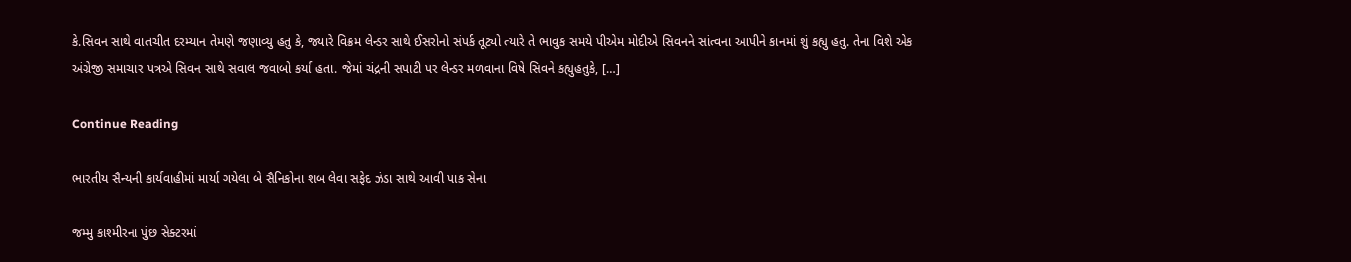કે.સિવન સાથે વાતચીત દરમ્યાન તેમણે જણાવ્યુ હતુ કે, જ્યારે વિક્રમ લેન્ડર સાથે ઈસરોનો સંપર્ક તૂટ્યો ત્યારે તે ભાવુક સમયે પીએમ મોદીએ સિવનને સાંત્વના આપીને કાનમાં શું કહ્યુ હતુ. તેના વિશે એક અંગ્રેજી સમાચાર પત્રએ સિવન સાથે સવાલ જવાબો કર્યા હતા. જેમાં ચંદ્રની સપાટી પર લેન્ડર મળવાના વિષે સિવને કહ્યુહતુકે, […]

Continue Reading

ભારતીય સૈન્યની કાર્યવાહીમાં માર્યા ગયેલા બે સૈનિકોના શબ લેવા સફેદ ઝંડા સાથે આવી પાક સેના

જમ્મુ કાશ્મીરના પુંછ સેક્ટરમાં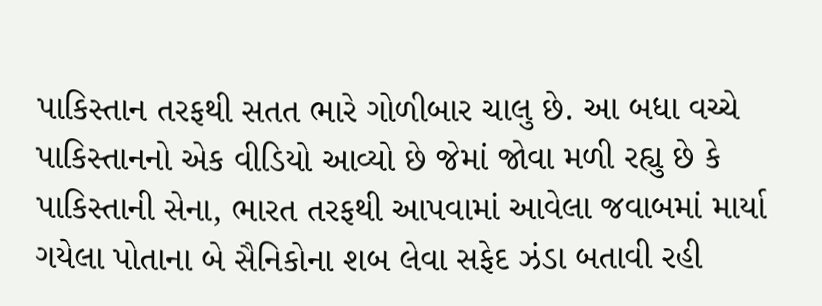પાકિસ્તાન તરફથી સતત ભારે ગોળીબાર ચાલુ છે. આ બધા વચ્ચે પાકિસ્તાનનો એક વીડિયો આવ્યો છે જેમાં જોવા મળી રહ્યુ છે કે પાકિસ્તાની સેના, ભારત તરફથી આપવામાં આવેલા જવાબમાં માર્યા ગયેલા પોતાના બે સૈનિકોના શબ લેવા સફેદ ઝંડા બતાવી રહી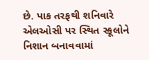છે. પાક તરફથી શનિવારે એલઓસી પર સ્થિત સ્કૂલોને નિશાન બનાવવામાં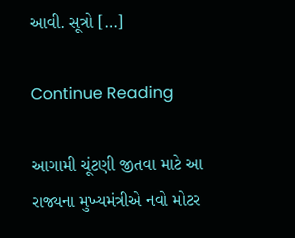આવી. સૂત્રો […]

Continue Reading

આગામી ચૂંટણી જીતવા માટે આ રાજ્યના મુખ્યમંત્રીએ નવો મોટર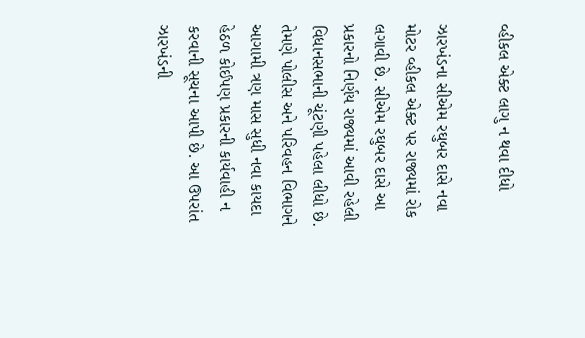વ્હીકલ એક્ટ લાગુ ન થવા દીધો

ઝારખંડના સીએમ રઘુબર દાસે નવા મોટર વ્હીકલ એક્ટ પર રાજ્યમાં રોક લગાવી છે. સીએમ રઘુબર દાસે આ પ્રકારનો નિર્ણય રાજ્યમાં આવી રહેલી વિધાનસભાની ચૂંટણી પહેલા લીધો છે. તેમણે પોલીસ અને પરિવહન વિભાગને આગામી ત્રણ માસ સુધી નવા કાયદા હેઠળ કોઈપણ પ્રકારની કાર્યવાહી ન કરવાની સૂચના આપી છે. આ ઉપરાંત ઝારખંડની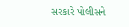સરકારે પોલીસને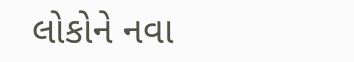લોકોને નવા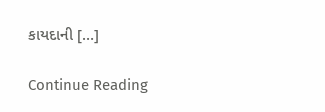કાયદાની […]

Continue Reading